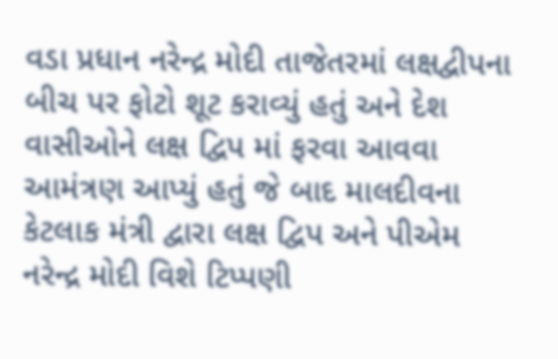વડા પ્રધાન નરેન્દ્ર મોદી તાજેતરમાં લક્ષદ્વીપના બીચ પર ફોટો શૂટ કરાવ્યું હતું અને દેશ વાસીઓને લક્ષ દ્વિપ માં ફરવા આવવા આમંત્રણ આપ્યું હતું જે બાદ માલદીવના કેટલાક મંત્રી દ્વારા લક્ષ દ્વિપ અને પીએમ નરેન્દ્ર મોદી વિશે ટિપ્પણી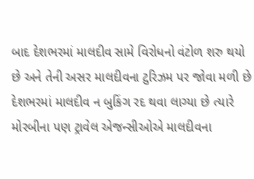બાદ દેશભરમાં માલદીવ સામે વિરોધનો વંટોળ શરુ થયો છે અને તેની અસર માલદીવના ટુરિઝમ પર જોવા મળી છે દેશભરમાં માલદીવ ન બુકિંગ રદ થવા લાગ્યા છે ત્યારે મોરબીના પણ ટ્રાવેલ એજન્સીઓએ માલદીવના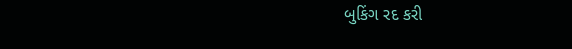બુકિંગ રદ કરી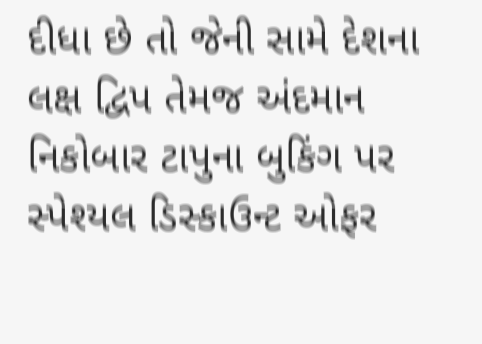દીધા છે તો જેની સામે દેશના લક્ષ દ્વિપ તેમજ અંદમાન નિકોબાર ટાપુના બુકિંગ પર સ્પેશ્યલ ડિસ્કાઉન્ટ ઓફર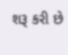શરૂ કરી છે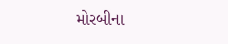મોરબીના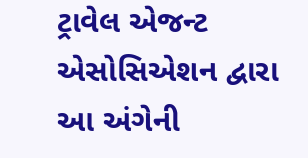ટ્રાવેલ એજન્ટ એસોસિએશન દ્વારા આ અંગેની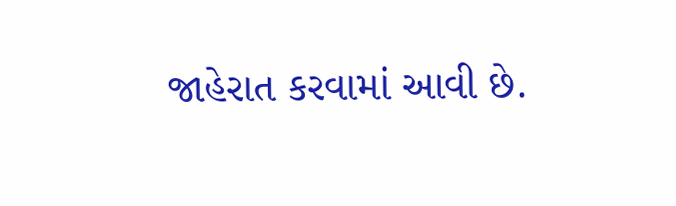જાહેરાત કરવામાં આવી છે.